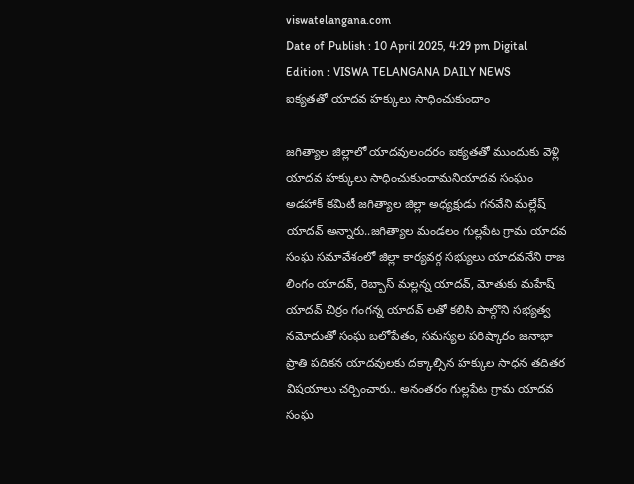viswatelangana.com
Date of Publish : 10 April 2025, 4:29 pm Digital Edition : VISWA TELANGANA DAILY NEWS
ఐక్యతతో యాదవ హక్కులు సాధించుకుందాం

జగిత్యాల జిల్లాలో యాదవులందరం ఐక్యతతో ముందుకు వెళ్లి యాదవ హక్కులు సాధించుకుందామనియాదవ సంఘం అడహాక్ కమిటీ జగిత్యాల జిల్లా అధ్యక్షుడు గనవేని మల్లేష్ యాదవ్ అన్నారు..జగిత్యాల మండలం గుల్లపేట గ్రామ యాదవ సంఘ సమావేశంలో జిల్లా కార్యవర్గ సభ్యులు యాదవనేని రాజ లింగం యాదవ్, రెబ్బాస్ మల్లన్న యాదవ్, మోతుకు మహేష్ యాదవ్ చిర్రం గంగన్న యాదవ్ లతో కలిసి పాల్గొని సభ్యత్వ నమోదుతో సంఘ బలోపేతం, సమస్యల పరిష్కారం జనాభా ప్రాతి పదికన యాదవులకు దక్కాల్సిన హక్కుల సాధన తదితర విషయాలు చర్చించారు.. అనంతరం గుల్లపేట గ్రామ యాదవ సంఘ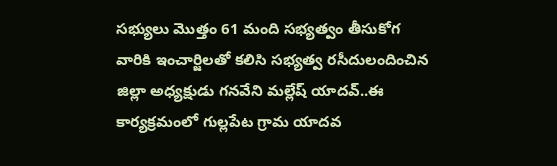సభ్యులు మొత్తం 61 మంది సభ్యత్వం తీసుకోగ వారికి ఇంచార్జిలతో కలిసి సభ్యత్వ రసీదులందించిన జిల్లా అధ్యక్షుడు గనవేని మల్లేష్ యాదవ్..ఈ కార్యక్రమంలో గుల్లపేట గ్రామ యాదవ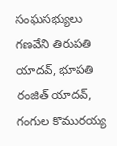సంఘసభ్యులు గణవేని తిరుపతి యాదవ్, భూపతి రంజిత్ యాదవ్, గంగుల కొమురయ్య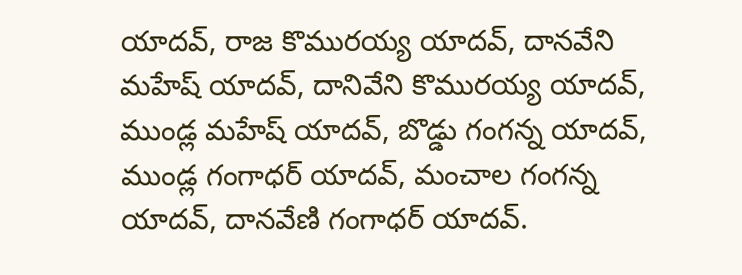యాదవ్, రాజ కొమురయ్య యాదవ్, దానవేని మహేష్ యాదవ్, దానివేని కొమురయ్య యాదవ్, ముండ్ల మహేష్ యాదవ్, బొడ్డు గంగన్న యాదవ్, ముండ్ల గంగాధర్ యాదవ్, మంచాల గంగన్న యాదవ్, దానవేణి గంగాధర్ యాదవ్.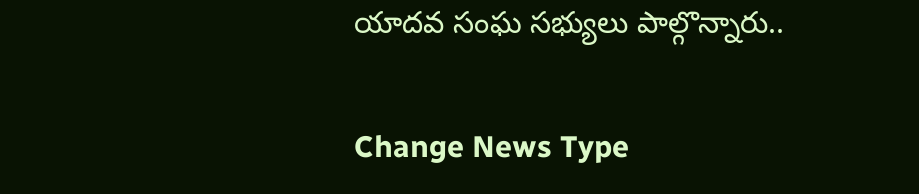యాదవ సంఘ సభ్యులు పాల్గొన్నారు..

Change News Type